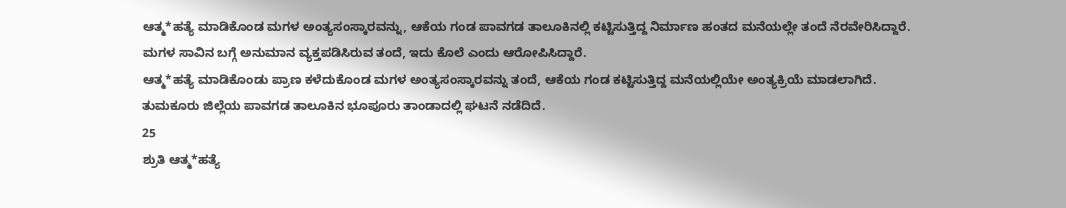ಆತ್ಮ*ಹತ್ಯೆ ಮಾಡಿಕೊಂಡ ಮಗಳ ಅಂತ್ಯಸಂಸ್ಕಾರವನ್ನು, ಆಕೆಯ ಗಂಡ ಪಾವಗಡ ತಾಲೂಕಿನಲ್ಲಿ ಕಟ್ಟಿಸುತ್ತಿದ್ದ ನಿರ್ಮಾಣ ಹಂತದ ಮನೆಯಲ್ಲೇ ತಂದೆ ನೆರವೇರಿಸಿದ್ದಾರೆ. ಮಗಳ ಸಾವಿನ ಬಗ್ಗೆ ಅನುಮಾನ ವ್ಯಕ್ತಪಡಿಸಿರುವ ತಂದೆ, ಇದು ಕೊಲೆ ಎಂದು ಆರೋಪಿಸಿದ್ದಾರೆ.
ಆತ್ಮ*ಹತ್ಯೆ ಮಾಡಿಕೊಂಡು ಪ್ರಾಣ ಕಳೆದುಕೊಂಡ ಮಗಳ ಅಂತ್ಯಸಂಸ್ಕಾರವನ್ನು ತಂದೆ, ಆಕೆಯ ಗಂಡ ಕಟ್ಟಿಸುತ್ತಿದ್ದ ಮನೆಯಲ್ಲಿಯೇ ಅಂತ್ಯಕ್ರಿಯೆ ಮಾಡಲಾಗಿದೆ. ತುಮಕೂರು ಜಿಲ್ಲೆಯ ಪಾವಗಡ ತಾಲೂಕಿನ ಭೂಪೂರು ತಾಂಡಾದಲ್ಲಿ ಘಟನೆ ನಡೆದಿದೆ.
25
ಶ್ರುತಿ ಆತ್ಮ*ಹತ್ಯೆ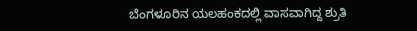ಬೆಂಗಳೂರಿನ ಯಲಹಂಕದಲ್ಲಿ ವಾಸವಾಗಿದ್ದ ಶ್ರುತಿ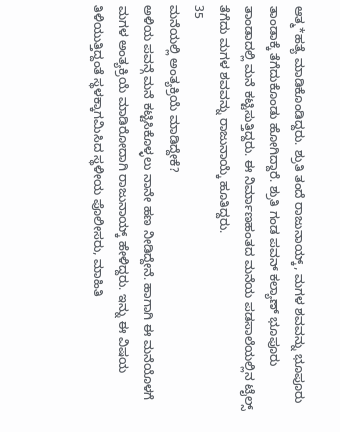ಆತ್ಮ*ಹತ್ಯೆ ಮಾಡಿಕೊಂಡಿದ್ದರು. ಶ್ರುತಿ ತಂದೆ ರಾಜುನಾಯ್ಕ್, ಮಗಳ ಶವವನ್ನು ಭೂಪೂರು ತಾಂಡಾಕ್ಕೆ ತೆಗೆದುಕೊಂಡು ಹೋಗಿದ್ದಾರೆ. ಶ್ರುತಿ ಗಂಡ ಪವನ್ ಕಲ್ಯಾಣ್ ಭೂಪೂರು ತಾಂಡಾದಲ್ಲಿ ಮನೆ ಕಟ್ಟಿಸುತ್ತಿದ್ದರು. ಈ ನಿರ್ಮಾಣಹಂತದ ಮನೆಯ ಪಡಸಾಲೆಯಲ್ಲಿನ ಟೈಲ್ಸ್ ತೆಗೆದು ಮಗಳ ಶವವನ್ನು ರಾಜುನಾಯ್ಕೆ ಹೂತಿದ್ದರು.
35
ಮನೆಯಲ್ಲಿ ಅಂತ್ಯಕ್ರಿಯೆ ಮಾಡಿದ್ದೇಕೆ?
ಅಳಿಯ ಪವನ್ಗೆ ಮನೆ ಕಟ್ಟಿಸಿಕೊಳ್ಳಲು ನಾನೇ ಹಣ ನೀಡಿದ್ದೇನೆ. ಹಾಗಾಗಿ ಈ ಮನೆಯೊಳಗೆ ಮಗಳ ಅಂತ್ಯಕ್ರಿಯೆ ಮಾಡಿರೋದಾಗಿ ರಾಜುನಾಯ್ಕ್ ಹೇಳಿದ್ದರು. ಇನ್ನು ಈ ವಿಷಯ ತಿಳಿಯುತ್ತಿದ್ದಂತೆ ಸ್ಥಳಕ್ಕಾಗಮಿಸಿದ ಸ್ಥಳೀಯ ಪೊಲೀಸರು, ಮಾಹಿತಿ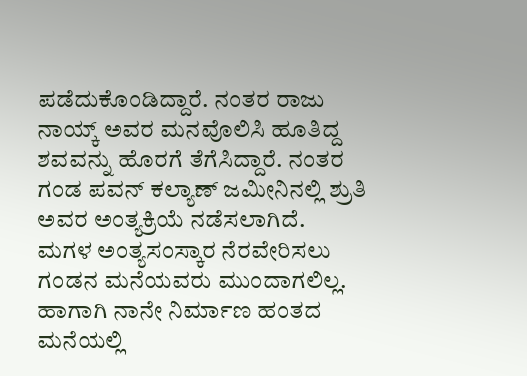ಪಡೆದುಕೊಂಡಿದ್ದಾರೆ. ನಂತರ ರಾಜು ನಾಯ್ಕ್ ಅವರ ಮನವೊಲಿಸಿ ಹೂತಿದ್ದ ಶವವನ್ನು ಹೊರಗೆ ತೆಗೆಸಿದ್ದಾರೆ. ನಂತರ ಗಂಡ ಪವನ್ ಕಲ್ಯಾಣ್ ಜಮೀನಿನಲ್ಲಿ ಶ್ರುತಿ ಅವರ ಅಂತ್ಯಕ್ರಿಯೆ ನಡೆಸಲಾಗಿದೆ.
ಮಗಳ ಅಂತ್ಯಸಂಸ್ಕಾರ ನೆರವೇರಿಸಲು ಗಂಡನ ಮನೆಯವರು ಮುಂದಾಗಲಿಲ್ಲ. ಹಾಗಾಗಿ ನಾನೇ ನಿರ್ಮಾಣ ಹಂತದ ಮನೆಯಲ್ಲಿ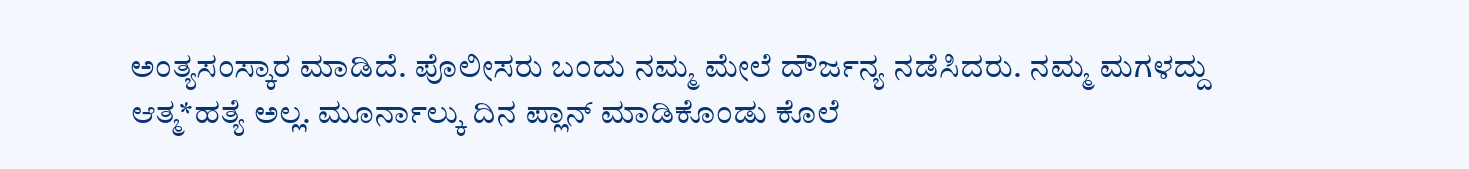ಅಂತ್ಯಸಂಸ್ಕಾರ ಮಾಡಿದೆ. ಪೊಲೀಸರು ಬಂದು ನಮ್ಮ ಮೇಲೆ ದೌರ್ಜನ್ಯ ನಡೆಸಿದರು. ನಮ್ಮ ಮಗಳದ್ದು ಆತ್ಮ*ಹತ್ಯೆ ಅಲ್ಲ. ಮೂರ್ನಾಲ್ಕು ದಿನ ಪ್ಲಾನ್ ಮಾಡಿಕೊಂಡು ಕೊಲೆ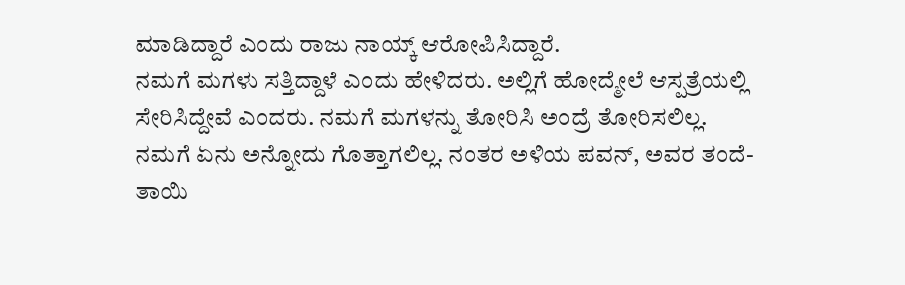ಮಾಡಿದ್ದಾರೆ ಎಂದು ರಾಜು ನಾಯ್ಕ್ ಆರೋಪಿಸಿದ್ದಾರೆ.
ನಮಗೆ ಮಗಳು ಸತ್ತಿದ್ದಾಳೆ ಎಂದು ಹೇಳಿದರು. ಅಲ್ಲಿಗೆ ಹೋದ್ಮೇಲೆ ಆಸ್ಪತ್ರೆಯಲ್ಲಿ ಸೇರಿಸಿದ್ದೇವೆ ಎಂದರು. ನಮಗೆ ಮಗಳನ್ನು ತೋರಿಸಿ ಅಂದ್ರೆ ತೋರಿಸಲಿಲ್ಲ. ನಮಗೆ ಏನು ಅನ್ನೋದು ಗೊತ್ತಾಗಲಿಲ್ಲ. ನಂತರ ಅಳಿಯ ಪವನ್, ಅವರ ತಂದೆ-ತಾಯಿ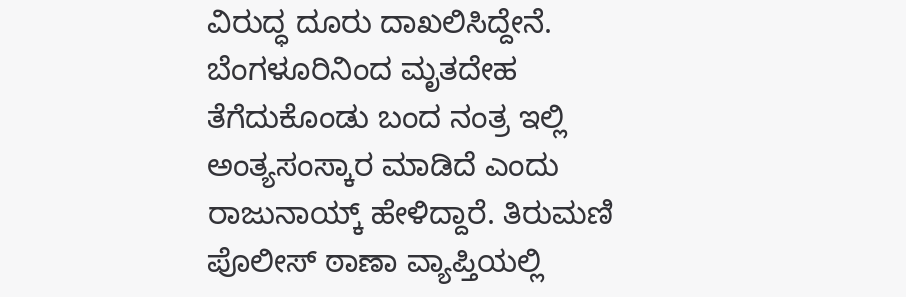ವಿರುದ್ಧ ದೂರು ದಾಖಲಿಸಿದ್ದೇನೆ. ಬೆಂಗಳೂರಿನಿಂದ ಮೃತದೇಹ ತೆಗೆದುಕೊಂಡು ಬಂದ ನಂತ್ರ ಇಲ್ಲಿ ಅಂತ್ಯಸಂಸ್ಕಾರ ಮಾಡಿದೆ ಎಂದು ರಾಜುನಾಯ್ಕ್ ಹೇಳಿದ್ದಾರೆ. ತಿರುಮಣಿ ಪೊಲೀಸ್ ಠಾಣಾ ವ್ಯಾಪ್ತಿಯಲ್ಲಿ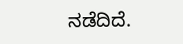ನಡೆದಿದೆ.